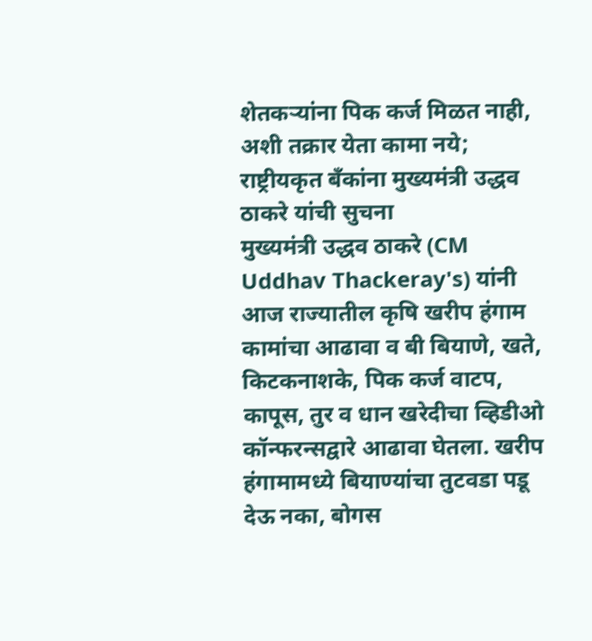शेतकऱ्यांना पिक कर्ज मिळत नाही, अशी तक्रार येता कामा नये; राष्ट्रीयकृत बँकांना मुख्यमंत्री उद्धव ठाकरे यांची सुचना
मुख्यमंत्री उद्धव ठाकरे (CM Uddhav Thackeray's) यांनी आज राज्यातील कृषि खरीप हंगाम कामांचा आढावा व बी बियाणे, खते, किटकनाशके, पिक कर्ज वाटप, कापूस, तुर व धान खरेदीचा व्हिडीओ कॉन्फरन्सद्वारे आढावा घेतला. खरीप हंगामामध्ये बियाण्यांचा तुटवडा पडू देऊ नका, बोगस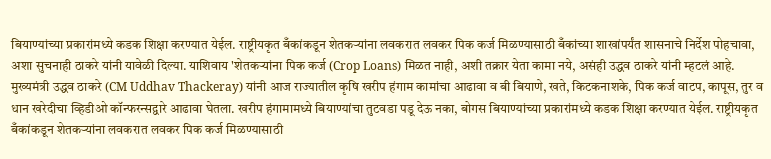बियाण्यांच्या प्रकारांमध्ये कडक शिक्षा करण्यात येईल. राष्ट्रीयकृत बँकांकडून शेतकऱ्यांना लवकरात लवकर पिक कर्ज मिळण्यासाठी बँकांच्या शाखांपर्यंत शासनाचे निर्देश पोहचावा, अशा सुचनाही ठाकरे यांनी यावेळी दिल्या. याशिवाय 'शेतकऱ्यांना पिक कर्ज (Crop Loans) मिळत नाही, अशी तक्रार येता कामा नये, असंही उद्धव ठाकरे यांनी म्हटलं आहे.
मुख्यमंत्री उद्धव ठाकरे (CM Uddhav Thackeray) यांनी आज राज्यातील कृषि खरीप हंगाम कामांचा आढावा व बी बियाणे, खते, किटकनाशके, पिक कर्ज वाटप, कापूस, तुर व धान खरेदीचा व्हिडीओ कॉन्फरन्सद्वारे आढावा घेतला. खरीप हंगामामध्ये बियाण्यांचा तुटवडा पडू देऊ नका, बोगस बियाण्यांच्या प्रकारांमध्ये कडक शिक्षा करण्यात येईल. राष्ट्रीयकृत बँकांकडून शेतकऱ्यांना लवकरात लवकर पिक कर्ज मिळण्यासाठी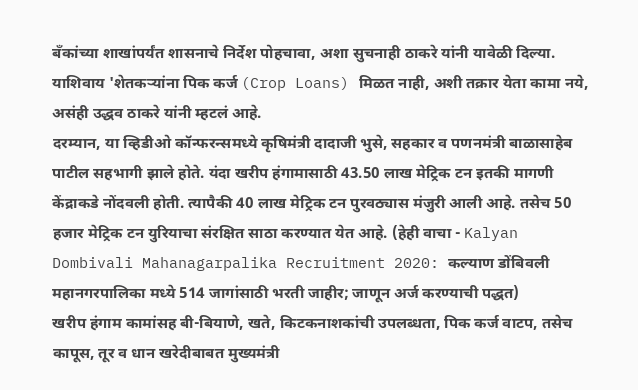बँकांच्या शाखांपर्यंत शासनाचे निर्देश पोहचावा, अशा सुचनाही ठाकरे यांनी यावेळी दिल्या. याशिवाय 'शेतकऱ्यांना पिक कर्ज (Crop Loans) मिळत नाही, अशी तक्रार येता कामा नये, असंही उद्धव ठाकरे यांनी म्हटलं आहे.
दरम्यान, या व्हिडीओ कॉन्फरन्समध्ये कृषिमंत्री दादाजी भुसे, सहकार व पणनमंत्री बाळासाहेब पाटील सहभागी झाले होते. यंदा खरीप हंगामासाठी 43.50 लाख मेट्रिक टन इतकी मागणी केंद्राकडे नोंदवली होती. त्यापैकी 40 लाख मेट्रिक टन पुरवठ्यास मंजुरी आली आहे. तसेच 50 हजार मेट्रिक टन युरियाचा संरक्षित साठा करण्यात येत आहे. (हेही वाचा - Kalyan Dombivali Mahanagarpalika Recruitment 2020: कल्याण डोंबिवली महानगरपालिका मध्ये 514 जागांसाठी भरती जाहीर; जाणून अर्ज करण्याची पद्धत)
खरीप हंगाम कामांसह बी-बियाणे, खते, किटकनाशकांची उपलब्धता, पिक कर्ज वाटप, तसेच कापूस, तूर व धान खरेदीबाबत मुख्यमंत्री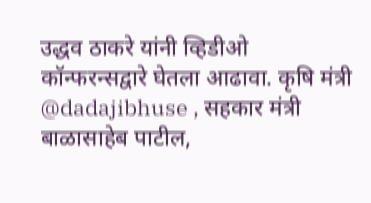उद्धव ठाकरे यांनी व्हिडीओ कॉन्फरन्सद्वारे घेतला आढावा. कृषि मंत्री @dadajibhuse , सहकार मंत्री बाळासाहेब पाटील,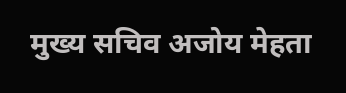मुख्य सचिव अजोय मेहता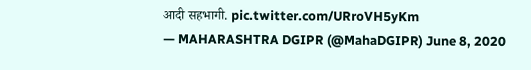आदी सहभागी. pic.twitter.com/URroVH5yKm
— MAHARASHTRA DGIPR (@MahaDGIPR) June 8, 2020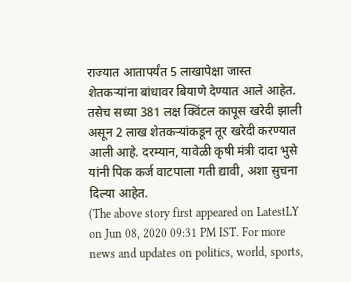राज्यात आतापर्यंत 5 लाखापेक्षा जास्त शेतकऱ्यांना बांधावर बियाणे देण्यात आले आहेत. तसेच सध्या 381 लक्ष क्विंटल कापूस खरेदी झाली असून 2 लाख शेतकऱ्यांकडून तूर खरेदी करण्यात आली आहे. दरम्यान, यावेळी कृषी मंत्री दादा भुसे यांनी पिक कर्ज वाटपाला गती द्यावी, अशा सुचना दिल्या आहेत.
(The above story first appeared on LatestLY on Jun 08, 2020 09:31 PM IST. For more news and updates on politics, world, sports,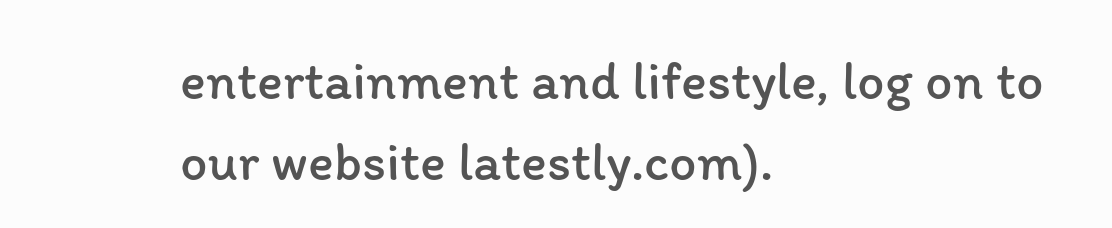entertainment and lifestyle, log on to our website latestly.com).